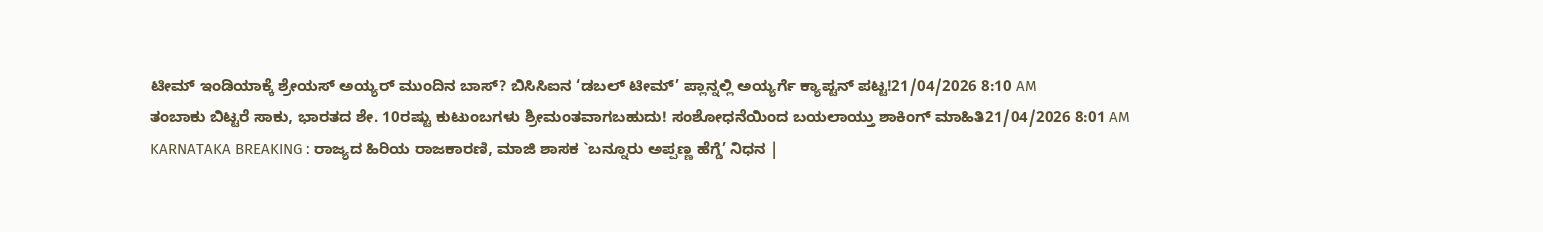ಟೀಮ್ ಇಂಡಿಯಾಕ್ಕೆ ಶ್ರೇಯಸ್ ಅಯ್ಯರ್ ಮುಂದಿನ ಬಾಸ್? ಬಿಸಿಸಿಐನ ‘ಡಬಲ್ ಟೀಮ್’ ಪ್ಲಾನ್ನಲ್ಲಿ ಅಯ್ಯರ್ಗೆ ಕ್ಯಾಪ್ಟನ್ ಪಟ್ಟ!21/04/2026 8:10 AM
ತಂಬಾಕು ಬಿಟ್ಟರೆ ಸಾಕು, ಭಾರತದ ಶೇ. 10ರಷ್ಟು ಕುಟುಂಬಗಳು ಶ್ರೀಮಂತವಾಗಬಹುದು! ಸಂಶೋಧನೆಯಿಂದ ಬಯಲಾಯ್ತು ಶಾಕಿಂಗ್ ಮಾಹಿತಿ21/04/2026 8:01 AM
KARNATAKA BREAKING : ರಾಜ್ಯದ ಹಿರಿಯ ರಾಜಕಾರಣಿ, ಮಾಜಿ ಶಾಸಕ `ಬನ್ನೂರು ಅಪ್ಪಣ್ಣ ಹೆಗ್ಡೆ’ ನಿಧನ |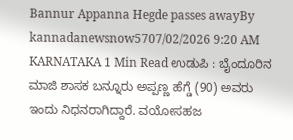Bannur Appanna Hegde passes awayBy kannadanewsnow5707/02/2026 9:20 AM KARNATAKA 1 Min Read ಉಡುಪಿ : ಬೈಂದೂರಿನ ಮಾಜಿ ಶಾಸಕ ಬನ್ನೂರು ಅಪ್ಪಣ್ಣ ಹೆಗ್ಡೆ (90) ಅವರು ಇಂದು ನಿಧನರಾಗಿದ್ದಾರೆ. ವಯೋಸಹಜ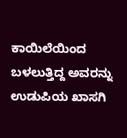ಕಾಯಿಲೆಯಿಂದ ಬಳಲುತ್ತಿದ್ದ ಅವರನ್ನು ಉಡುಪಿಯ ಖಾಸಗಿ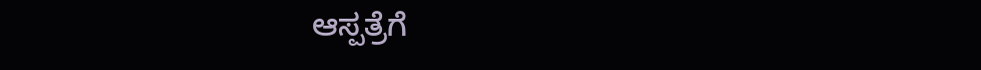ಆಸ್ಪತ್ರೆಗೆ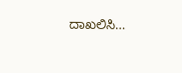ದಾಖಲಿಸಿ…